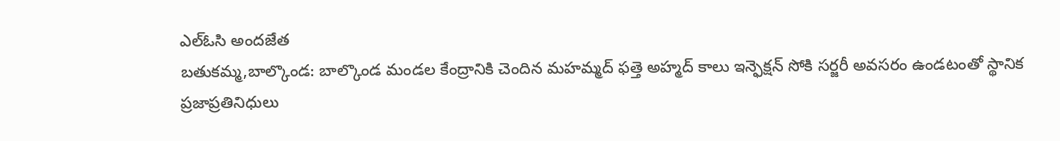ఎల్ఓసి అందజేత
బతుకమ్మ,బాల్కొండ: బాల్కొండ మండల కేంద్రానికి చెందిన మహమ్మద్ ఫత్తె అహ్మద్ కాలు ఇన్ఫెక్షన్ సోకి సర్జరీ అవసరం ఉండటంతో స్థానిక ప్రజాప్రతినిధులు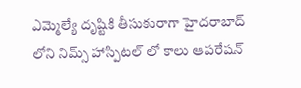ఎమ్మెల్యే దృష్టికి తీసుకురాగా హైదరాబాద్ లోని నిమ్స్ హాస్పిటల్ లో కాలు ఆపరేషన్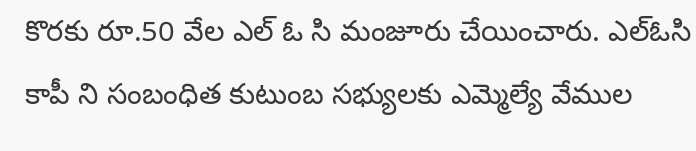కొరకు రూ.50 వేల ఎల్ ఓ సి మంజూరు చేయించారు. ఎల్ఓసి కాపీ ని సంబంధిత కుటుంబ సభ్యులకు ఎమ్మెల్యే వేముల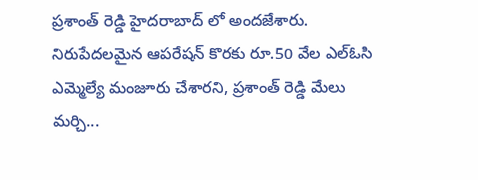ప్రశాంత్ రెడ్డి హైదరాబాద్ లో అందజేశారు. నిరుపేదలమైన ఆపరేషన్ కొరకు రూ.50 వేల ఎల్ఓసి ఎమ్మెల్యే మంజూరు చేశారని, ప్రశాంత్ రెడ్డి మేలు మర్చి...